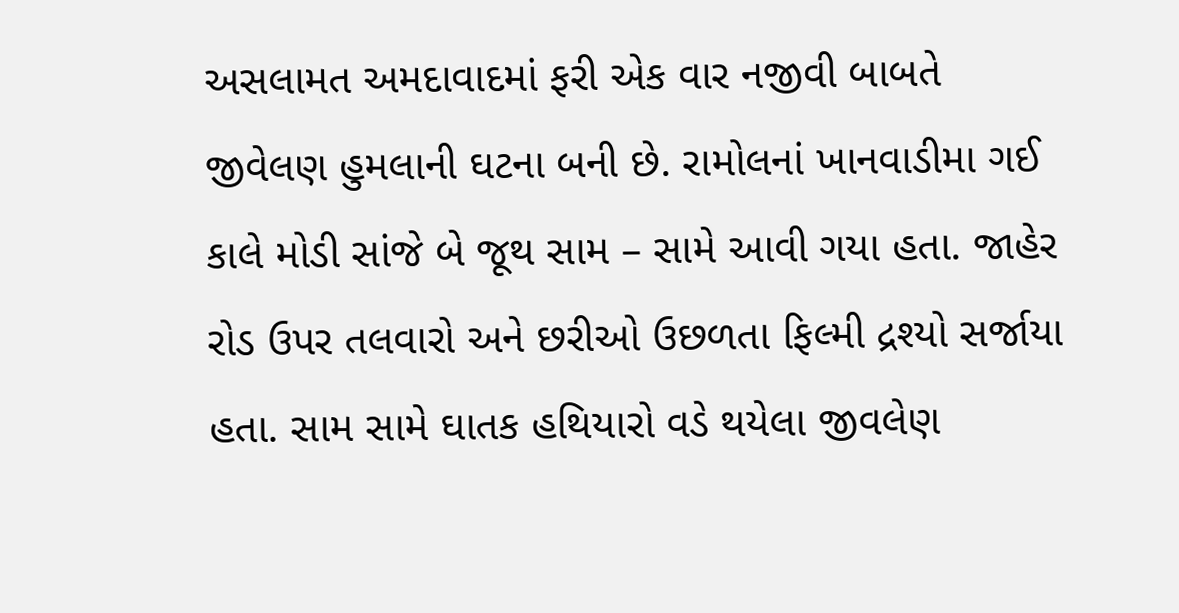અસલામત અમદાવાદમાં ફરી એક વાર નજીવી બાબતે જીવેલણ હુમલાની ઘટના બની છે. રામોલનાં ખાનવાડીમા ગઈ કાલે મોડી સાંજે બે જૂથ સામ – સામે આવી ગયા હતા. જાહેર રોડ ઉપર તલવારો અને છરીઓ ઉછળતા ફિલ્મી દ્રશ્યો સર્જાયા હતા. સામ સામે ઘાતક હથિયારો વડે થયેલા જીવલેણ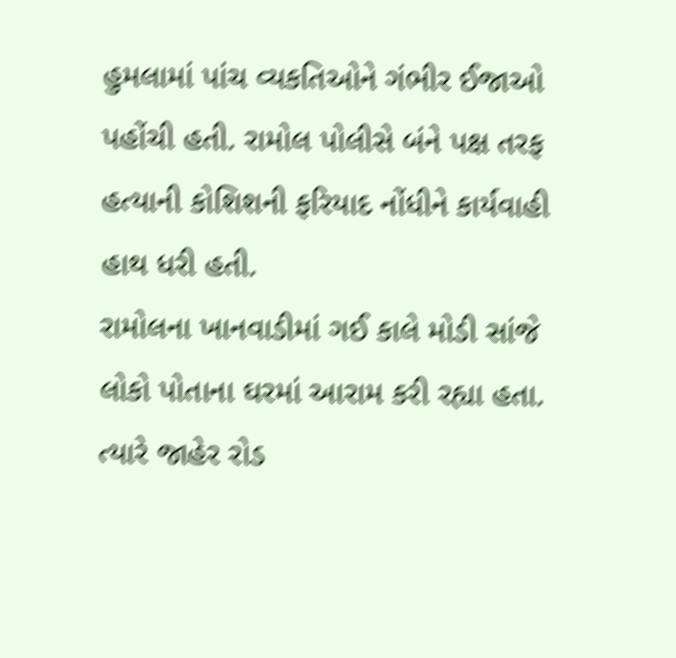હુમલામાં પાંચ વ્યકતિઓને ગંભીર ઈજાઓ પહોંચી હતી. રામોલ પોલીસે બંને પક્ષ તરફ હત્યાની કોશિશની ફરિયાદ નોંધીને કાર્યવાહી હાથ ધરી હતી.
રામોલના ખાનવાડીમાં ગઈ કાલે મોડી સાંજે લોકો પોતાના ઘરમાં આરામ કરી રહ્યા હતા. ત્યારે જાહેર રોડ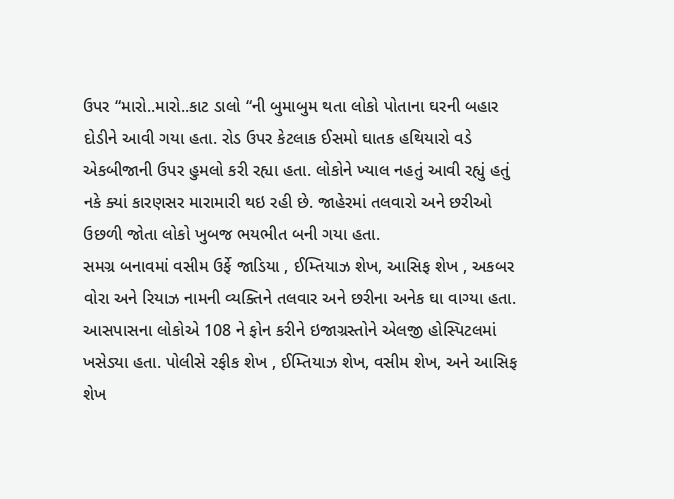ઉપર “મારો..મારો..કાટ ડાલો “ની બુમાબુમ થતા લોકો પોતાના ઘરની બહાર દોડીને આવી ગયા હતા. રોડ ઉપર કેટલાક ઈસમો ઘાતક હથિયારો વડે એકબીજાની ઉપર હુમલો કરી રહ્યા હતા. લોકોને ખ્યાલ નહતું આવી રહ્યું હતું નકે ક્યાં કારણસર મારામારી થઇ રહી છે. જાહેરમાં તલવારો અને છરીઓ ઉછળી જોતા લોકો ખુબજ ભયભીત બની ગયા હતા.
સમગ્ર બનાવમાં વસીમ ઉર્ફે જાડિયા , ઈમ્તિયાઝ શેખ, આસિફ શેખ , અકબર વોરા અને રિયાઝ નામની વ્યક્તિને તલવાર અને છરીના અનેક ઘા વાગ્યા હતા. આસપાસના લોકોએ 108 ને ફોન કરીને ઇજાગ્રસ્તોને એલજી હોસ્પિટલમાં ખસેડ્યા હતા. પોલીસે રફીક શેખ , ઈમ્તિયાઝ શેખ, વસીમ શેખ, અને આસિફ શેખ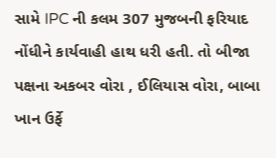સામે IPC ની કલમ 307 મુજબની ફરિયાદ નોંધીને કાર્યવાહી હાથ ધરી હતી. તો બીજા પક્ષના અકબર વોરા , ઈલિયાસ વોરા, બાબા ખાન ઉર્ફે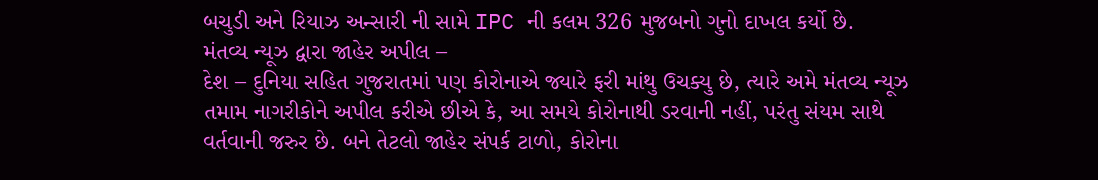બચુડી અને રિયાઝ અન્સારી ની સામે IPC ની કલમ 326 મુજબનો ગુનો દાખલ કર્યો છે.
મંતવ્ય ન્યૂઝ દ્વારા જાહેર અપીલ –
દેશ – દુનિયા સહિત ગુજરાતમાં પણ કોરોનાએ જ્યારે ફરી માંથુ ઉચક્યુ છે, ત્યારે અમે મંતવ્ય ન્યૂઝ તમામ નાગરીકોને અપીલ કરીએ છીએ કે, આ સમયે કોરોનાથી ડરવાની નહીં, પરંતુ સંયમ સાથે વર્તવાની જરુર છે. બને તેટલો જાહેર સંપર્ક ટાળો, કોરોના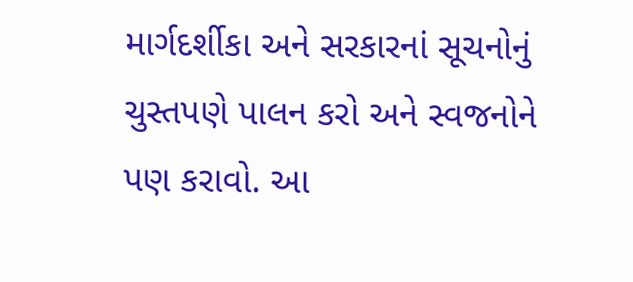માર્ગદર્શીકા અને સરકારનાં સૂચનોનું ચુસ્તપણે પાલન કરો અને સ્વજનોને પણ કરાવો. આ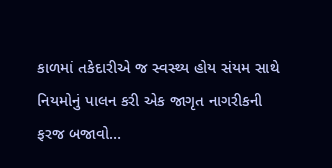કાળમાં તકેદારીએ જ સ્વસ્થ્ય હોય સંયમ સાથે નિયમોનું પાલન કરી એક જાગૃત નાગરીકની ફરજ બજાવો…